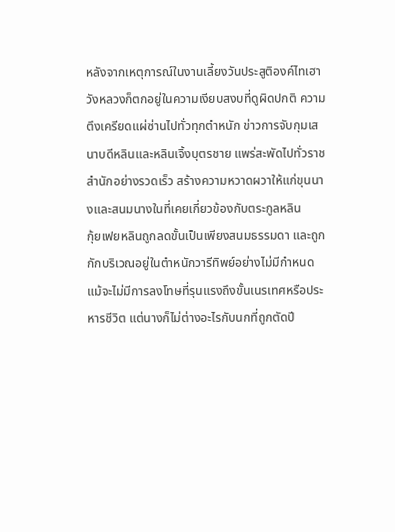หลังจากเหตุการณ์ในงานเลี้ยงวันประสูติองค์ไทเฮา วังหลวงก็ตกอยู่ในความเงียบสงบที่ดูผิดปกติ ความตึงเครียดแผ่ซ่านไปทั่วทุกตำหนัก ข่าวการจับกุมเสนาบดีหลินและหลินเจิ้งบุตรชาย แพร่สะพัดไปทั่วราชสำนักอย่างรวดเร็ว สร้างความหวาดผวาให้แก่ขุนนางและสนมนางในที่เคยเกี่ยวข้องกับตระกูลหลิน
กุ้ยเฟยหลินถูกลดขั้นเป็นเพียงสนมธรรมดา และถูกกักบริเวณอยู่ในตำหนักวารีทิพย์อย่างไม่มีกำหนด แม้จะไม่มีการลงโทษที่รุนแรงถึงขั้นเนรเทศหรือประหารชีวิต แต่นางก็ไม่ต่างอะไรกับนกที่ถูกตัดปี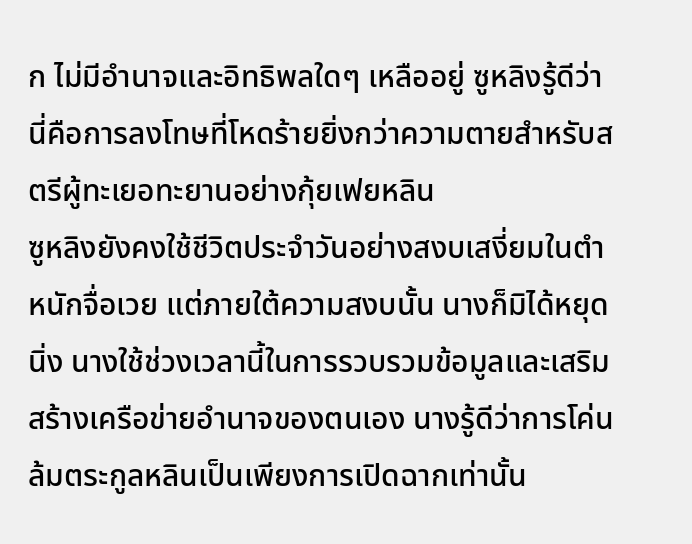ก ไม่มีอำนาจและอิทธิพลใดๆ เหลืออยู่ ซูหลิงรู้ดีว่านี่คือการลงโทษที่โหดร้ายยิ่งกว่าความตายสำหรับสตรีผู้ทะเยอทะยานอย่างกุ้ยเฟยหลิน
ซูหลิงยังคงใช้ชีวิตประจำวันอย่างสงบเสงี่ยมในตำหนักจื่อเวย แต่ภายใต้ความสงบนั้น นางก็มิได้หยุดนิ่ง นางใช้ช่วงเวลานี้ในการรวบรวมข้อมูลและเสริมสร้างเครือข่ายอำนาจของตนเอง นางรู้ดีว่าการโค่นล้มตระกูลหลินเป็นเพียงการเปิดฉากเท่านั้น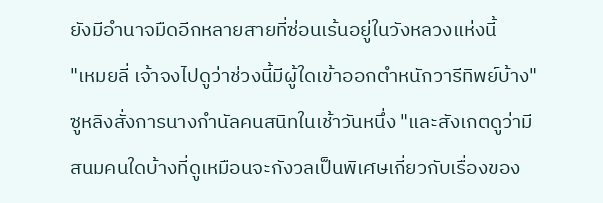ยังมีอำนาจมืดอีกหลายสายที่ซ่อนเร้นอยู่ในวังหลวงแห่งนี้
"เหมยลี่ เจ้าจงไปดูว่าช่วงนี้มีผู้ใดเข้าออกตำหนักวารีทิพย์บ้าง" ซูหลิงสั่งการนางกำนัลคนสนิทในเช้าวันหนึ่ง "และสังเกตดูว่ามีสนมคนใดบ้างที่ดูเหมือนจะกังวลเป็นพิเศษเกี่ยวกับเรื่องของ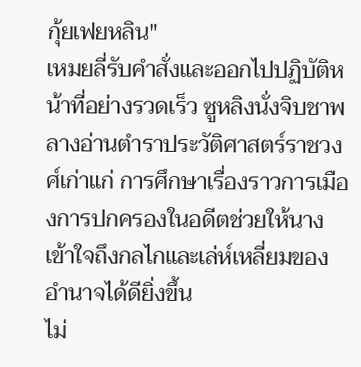กุ้ยเฟยหลิน"
เหมยลี่รับคำสั่งและออกไปปฏิบัติหน้าที่อย่างรวดเร็ว ซูหลิงนั่งจิบชาพลางอ่านตำราประวัติศาสตร์ราชวงศ์เก่าแก่ การศึกษาเรื่องราวการเมืองการปกครองในอดีตช่วยให้นางเข้าใจถึงกลไกและเล่ห์เหลี่ยมของอำนาจได้ดียิ่งขึ้น
ไม่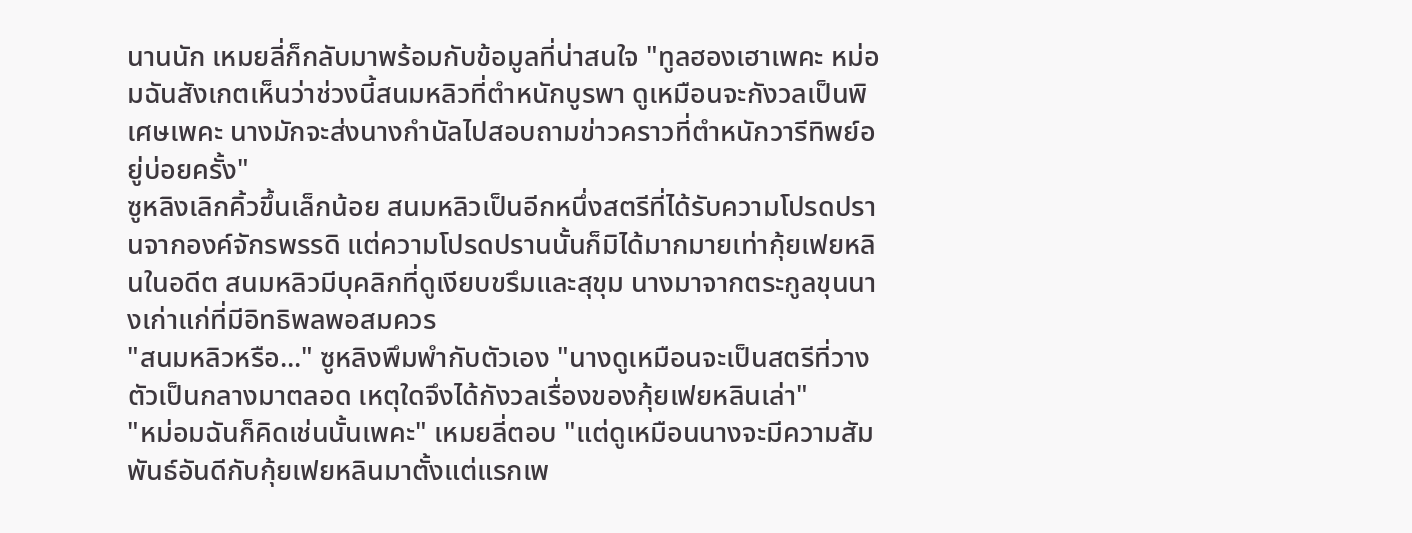นานนัก เหมยลี่ก็กลับมาพร้อมกับข้อมูลที่น่าสนใจ "ทูลฮองเฮาเพคะ หม่อมฉันสังเกตเห็นว่าช่วงนี้สนมหลิวที่ตำหนักบูรพา ดูเหมือนจะกังวลเป็นพิเศษเพคะ นางมักจะส่งนางกำนัลไปสอบถามข่าวคราวที่ตำหนักวารีทิพย์อยู่บ่อยครั้ง"
ซูหลิงเลิกคิ้วขึ้นเล็กน้อย สนมหลิวเป็นอีกหนึ่งสตรีที่ได้รับความโปรดปรานจากองค์จักรพรรดิ แต่ความโปรดปรานนั้นก็มิได้มากมายเท่ากุ้ยเฟยหลินในอดีต สนมหลิวมีบุคลิกที่ดูเงียบขรึมและสุขุม นางมาจากตระกูลขุนนางเก่าแก่ที่มีอิทธิพลพอสมควร
"สนมหลิวหรือ..." ซูหลิงพึมพำกับตัวเอง "นางดูเหมือนจะเป็นสตรีที่วางตัวเป็นกลางมาตลอด เหตุใดจึงได้กังวลเรื่องของกุ้ยเฟยหลินเล่า"
"หม่อมฉันก็คิดเช่นนั้นเพคะ" เหมยลี่ตอบ "แต่ดูเหมือนนางจะมีความสัมพันธ์อันดีกับกุ้ยเฟยหลินมาตั้งแต่แรกเพ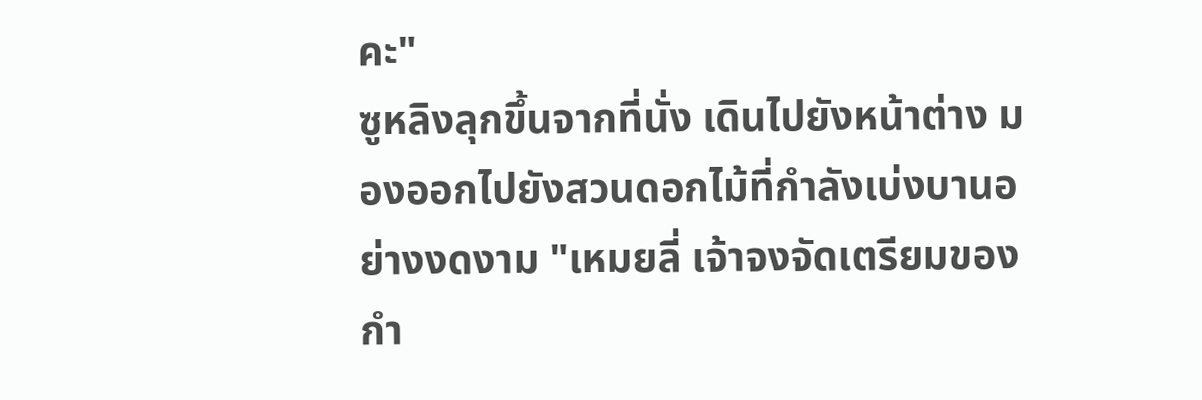คะ"
ซูหลิงลุกขึ้นจากที่นั่ง เดินไปยังหน้าต่าง มองออกไปยังสวนดอกไม้ที่กำลังเบ่งบานอย่างงดงาม "เหมยลี่ เจ้าจงจัดเตรียมของกำ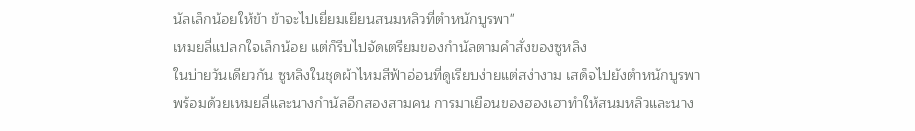นัลเล็กน้อยให้ข้า ข้าจะไปเยี่ยมเยียนสนมหลิวที่ตำหนักบูรพา"
เหมยลี่แปลกใจเล็กน้อย แต่ก็รีบไปจัดเตรียมของกำนัลตามคำสั่งของซูหลิง
ในบ่ายวันเดียวกัน ซูหลิงในชุดผ้าไหมสีฟ้าอ่อนที่ดูเรียบง่ายแต่สง่างาม เสด็จไปยังตำหนักบูรพาพร้อมด้วยเหมยลี่และนางกำนัลอีกสองสามคน การมาเยือนของฮองเฮาทำให้สนมหลิวและนาง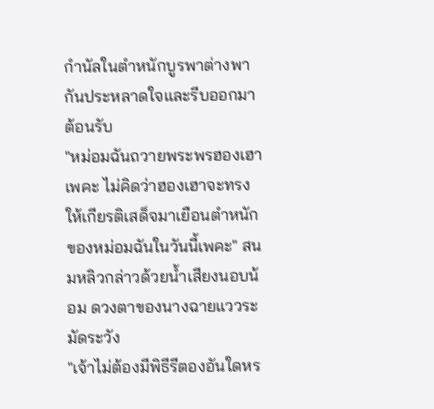กำนัลในตำหนักบูรพาต่างพากันประหลาดใจและรีบออกมาต้อนรับ
"หม่อมฉันถวายพระพรฮองเฮาเพคะ ไม่คิดว่าฮองเฮาจะทรงให้เกียรติเสด็จมาเยือนตำหนักของหม่อมฉันในวันนี้เพคะ" สนมหลิวกล่าวด้วยน้ำเสียงนอบน้อม ดวงตาของนางฉายแววระมัดระวัง
"เจ้าไม่ต้องมีพิธีรีตองอันใดหร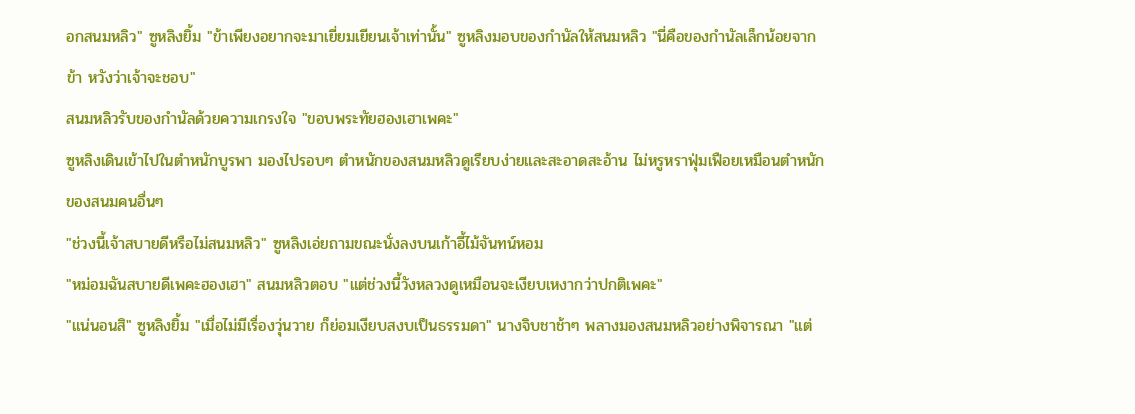อกสนมหลิว" ซูหลิงยิ้ม "ข้าเพียงอยากจะมาเยี่ยมเยียนเจ้าเท่านั้น" ซูหลิงมอบของกำนัลให้สนมหลิว "นี่คือของกำนัลเล็กน้อยจากข้า หวังว่าเจ้าจะชอบ"
สนมหลิวรับของกำนัลด้วยความเกรงใจ "ขอบพระทัยฮองเฮาเพคะ"
ซูหลิงเดินเข้าไปในตำหนักบูรพา มองไปรอบๆ ตำหนักของสนมหลิวดูเรียบง่ายและสะอาดสะอ้าน ไม่หรูหราฟุ่มเฟือยเหมือนตำหนักของสนมคนอื่นๆ
"ช่วงนี้เจ้าสบายดีหรือไม่สนมหลิว" ซูหลิงเอ่ยถามขณะนั่งลงบนเก้าอี้ไม้จันทน์หอม
"หม่อมฉันสบายดีเพคะฮองเฮา" สนมหลิวตอบ "แต่ช่วงนี้วังหลวงดูเหมือนจะเงียบเหงากว่าปกติเพคะ"
"แน่นอนสิ" ซูหลิงยิ้ม "เมื่อไม่มีเรื่องวุ่นวาย ก็ย่อมเงียบสงบเป็นธรรมดา" นางจิบชาช้าๆ พลางมองสนมหลิวอย่างพิจารณา "แต่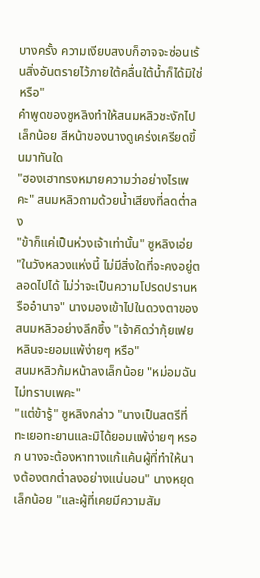บางครั้ง ความเงียบสงบก็อาจจะซ่อนเร้นสิ่งอันตรายไว้ภายใต้คลื่นใต้น้ำก็ได้มิใช่หรือ"
คำพูดของซูหลิงทำให้สนมหลิวชะงักไปเล็กน้อย สีหน้าของนางดูเคร่งเครียดขึ้นมาทันใด
"ฮองเฮาทรงหมายความว่าอย่างไรเพคะ" สนมหลิวถามด้วยน้ำเสียงที่ลดต่ำลง
"ข้าก็แค่เป็นห่วงเจ้าเท่านั้น" ซูหลิงเอ่ย "ในวังหลวงแห่งนี้ ไม่มีสิ่งใดที่จะคงอยู่ตลอดไปได้ ไม่ว่าจะเป็นความโปรดปรานหรืออำนาจ" นางมองเข้าไปในดวงตาของสนมหลิวอย่างลึกซึ้ง "เจ้าคิดว่ากุ้ยเฟยหลินจะยอมแพ้ง่ายๆ หรือ"
สนมหลิวก้มหน้าลงเล็กน้อย "หม่อมฉันไม่ทราบเพคะ"
"แต่ข้ารู้" ซูหลิงกล่าว "นางเป็นสตรีที่ทะเยอทะยานและมิได้ยอมแพ้ง่ายๆ หรอก นางจะต้องหาทางแก้แค้นผู้ที่ทำให้นางต้องตกต่ำลงอย่างแน่นอน" นางหยุดเล็กน้อย "และผู้ที่เคยมีความสัม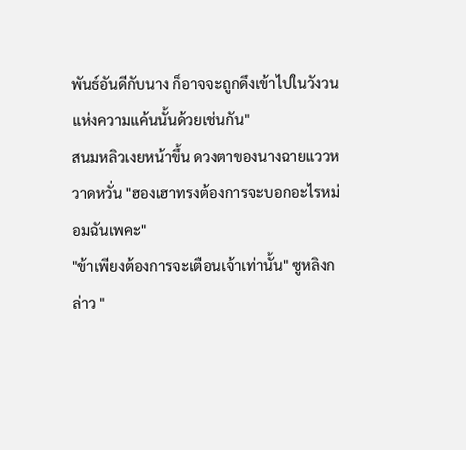พันธ์อันดีกับนาง ก็อาจจะถูกดึงเข้าไปในวังวนแห่งความแค้นนั้นด้วยเช่นกัน"
สนมหลิวเงยหน้าขึ้น ดวงตาของนางฉายแววหวาดหวั่น "ฮองเฮาทรงต้องการจะบอกอะไรหม่อมฉันเพคะ"
"ข้าเพียงต้องการจะเตือนเจ้าเท่านั้น" ซูหลิงกล่าว "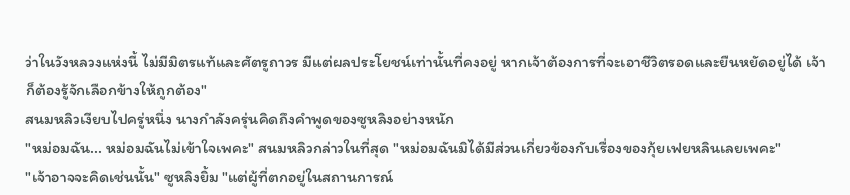ว่าในวังหลวงแห่งนี้ ไม่มีมิตรแท้และศัตรูถาวร มีแต่ผลประโยชน์เท่านั้นที่คงอยู่ หากเจ้าต้องการที่จะเอาชีวิตรอดและยืนหยัดอยู่ได้ เจ้าก็ต้องรู้จักเลือกข้างให้ถูกต้อง"
สนมหลิวเงียบไปครู่หนึ่ง นางกำลังครุ่นคิดถึงคำพูดของซูหลิงอย่างหนัก
"หม่อมฉัน... หม่อมฉันไม่เข้าใจเพคะ" สนมหลิวกล่าวในที่สุด "หม่อมฉันมิได้มีส่วนเกี่ยวข้องกับเรื่องของกุ้ยเฟยหลินเลยเพคะ"
"เจ้าอาจจะคิดเช่นนั้น" ซูหลิงยิ้ม "แต่ผู้ที่ตกอยู่ในสถานการณ์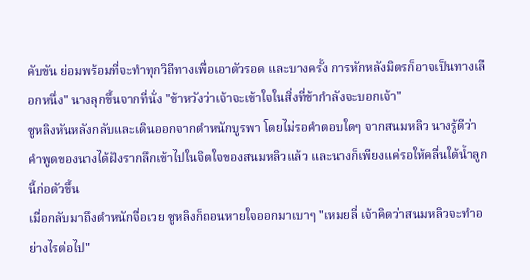คับขัน ย่อมพร้อมที่จะทำทุกวิถีทางเพื่อเอาตัวรอด และบางครั้ง การหักหลังมิตรก็อาจเป็นทางเลือกหนึ่ง" นางลุกขึ้นจากที่นั่ง "ข้าหวังว่าเจ้าจะเข้าใจในสิ่งที่ข้ากำลังจะบอกเจ้า"
ซูหลิงหันหลังกลับและเดินออกจากตำหนักบูรพา โดยไม่รอคำตอบใดๆ จากสนมหลิว นางรู้ดีว่าคำพูดของนางได้ฝังรากลึกเข้าไปในจิตใจของสนมหลิวแล้ว และนางก็เพียงแค่รอให้คลื่นใต้น้ำลูกนี้ก่อตัวขึ้น
เมื่อกลับมาถึงตำหนักจื่อเวย ซูหลิงก็ถอนหายใจออกมาเบาๆ "เหมยลี่ เจ้าคิดว่าสนมหลิวจะทำอย่างไรต่อไป"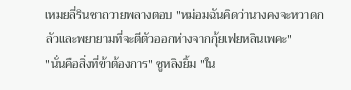เหมยลี่รินชาถวายพลางตอบ "หม่อมฉันคิดว่านางคงจะหวาดกลัวและพยายามที่จะตีตัวออกห่างจากกุ้ยเฟยหลินเพคะ"
"นั่นคือสิ่งที่ข้าต้องการ" ซูหลิงยิ้ม "ใน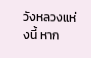วังหลวงแห่งนี้ หาก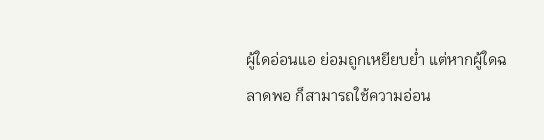ผู้ใดอ่อนแอ ย่อมถูกเหยียบย่ำ แต่หากผู้ใดฉลาดพอ ก็สามารถใช้ความอ่อน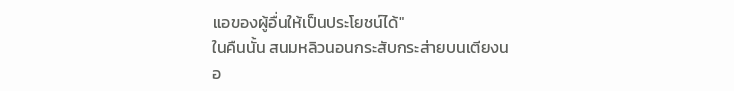แอของผู้อื่นให้เป็นประโยชน์ได้"
ในคืนนั้น สนมหลิวนอนกระสับกระส่ายบนเตียงนอ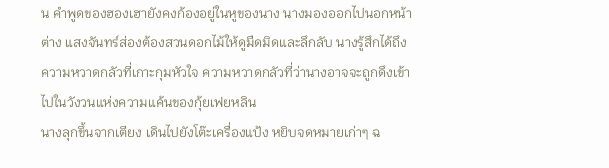น คำพูดของฮองเฮายังคงก้องอยู่ในหูของนาง นางมองออกไปนอกหน้าต่าง แสงจันทร์ส่องต้องสวนดอกไม้ให้ดูมืดมิดและลึกลับ นางรู้สึกได้ถึงความหวาดกลัวที่เกาะกุมหัวใจ ความหวาดกลัวที่ว่านางอาจจะถูกดึงเข้าไปในวังวนแห่งความแค้นของกุ้ยเฟยหลิน
นางลุกขึ้นจากเตียง เดินไปยังโต๊ะเครื่องแป้ง หยิบจดหมายเก่าๆ ฉ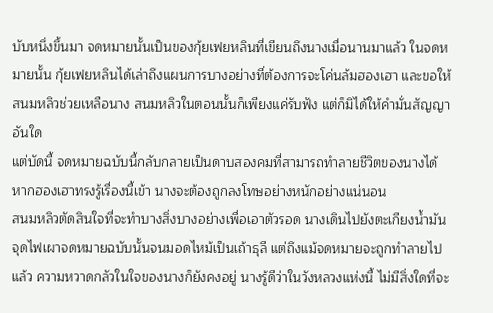บับหนึ่งขึ้นมา จดหมายนั้นเป็นของกุ้ยเฟยหลินที่เขียนถึงนางเมื่อนานมาแล้ว ในจดหมายนั้น กุ้ยเฟยหลินได้เล่าถึงแผนการบางอย่างที่ต้องการจะโค่นล้มฮองเฮา และขอให้สนมหลิวช่วยเหลือนาง สนมหลิวในตอนนั้นก็เพียงแค่รับฟัง แต่ก็มิได้ให้คำมั่นสัญญาอันใด
แต่บัดนี้ จดหมายฉบับนี้กลับกลายเป็นดาบสองคมที่สามารถทำลายชีวิตของนางได้ หากฮองเฮาทรงรู้เรื่องนี้เข้า นางจะต้องถูกลงโทษอย่างหนักอย่างแน่นอน
สนมหลิวตัดสินใจที่จะทำบางสิ่งบางอย่างเพื่อเอาตัวรอด นางเดินไปยังตะเกียงน้ำมัน จุดไฟเผาจดหมายฉบับนั้นจนมอดไหม้เป็นเถ้าธุลี แต่ถึงแม้จดหมายจะถูกทำลายไปแล้ว ความหวาดกลัวในใจของนางก็ยังคงอยู่ นางรู้ดีว่าในวังหลวงแห่งนี้ ไม่มีสิ่งใดที่จะ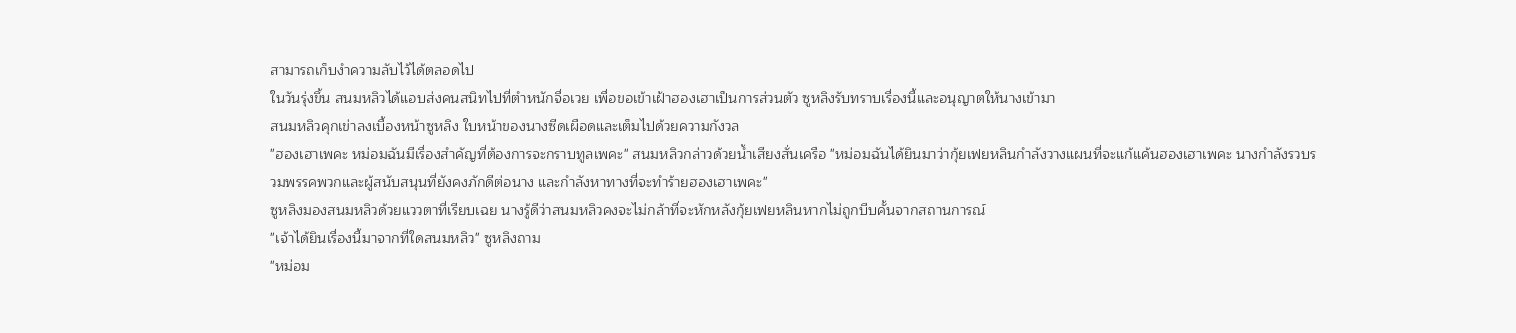สามารถเก็บงำความลับไว้ได้ตลอดไป
ในวันรุ่งขึ้น สนมหลิวได้แอบส่งคนสนิทไปที่ตำหนักจื่อเวย เพื่อขอเข้าเฝ้าฮองเฮาเป็นการส่วนตัว ซูหลิงรับทราบเรื่องนี้และอนุญาตให้นางเข้ามา
สนมหลิวคุกเข่าลงเบื้องหน้าซูหลิง ใบหน้าของนางซีดเผือดและเต็มไปด้วยความกังวล
"ฮองเฮาเพคะ หม่อมฉันมีเรื่องสำคัญที่ต้องการจะกราบทูลเพคะ" สนมหลิวกล่าวด้วยน้ำเสียงสั่นเครือ "หม่อมฉันได้ยินมาว่ากุ้ยเฟยหลินกำลังวางแผนที่จะแก้แค้นฮองเฮาเพคะ นางกำลังรวบรวมพรรคพวกและผู้สนับสนุนที่ยังคงภักดีต่อนาง และกำลังหาทางที่จะทำร้ายฮองเฮาเพคะ"
ซูหลิงมองสนมหลิวด้วยแววตาที่เรียบเฉย นางรู้ดีว่าสนมหลิวคงจะไม่กล้าที่จะหักหลังกุ้ยเฟยหลินหากไม่ถูกบีบคั้นจากสถานการณ์
"เจ้าได้ยินเรื่องนี้มาจากที่ใดสนมหลิว" ซูหลิงถาม
"หม่อม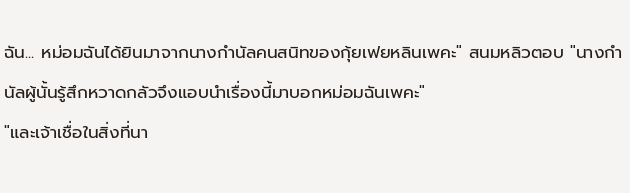ฉัน... หม่อมฉันได้ยินมาจากนางกำนัลคนสนิทของกุ้ยเฟยหลินเพคะ" สนมหลิวตอบ "นางกำนัลผู้นั้นรู้สึกหวาดกลัวจึงแอบนำเรื่องนี้มาบอกหม่อมฉันเพคะ"
"และเจ้าเชื่อในสิ่งที่นา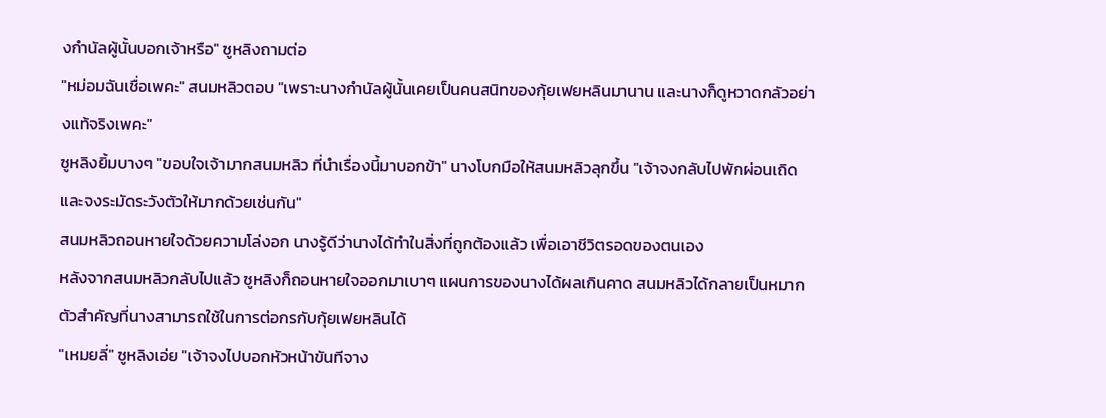งกำนัลผู้นั้นบอกเจ้าหรือ" ซูหลิงถามต่อ
"หม่อมฉันเชื่อเพคะ" สนมหลิวตอบ "เพราะนางกำนัลผู้นั้นเคยเป็นคนสนิทของกุ้ยเฟยหลินมานาน และนางก็ดูหวาดกลัวอย่างแท้จริงเพคะ"
ซูหลิงยิ้มบางๆ "ขอบใจเจ้ามากสนมหลิว ที่นำเรื่องนี้มาบอกข้า" นางโบกมือให้สนมหลิวลุกขึ้น "เจ้าจงกลับไปพักผ่อนเถิด และจงระมัดระวังตัวให้มากด้วยเช่นกัน"
สนมหลิวถอนหายใจด้วยความโล่งอก นางรู้ดีว่านางได้ทำในสิ่งที่ถูกต้องแล้ว เพื่อเอาชีวิตรอดของตนเอง
หลังจากสนมหลิวกลับไปแล้ว ซูหลิงก็ถอนหายใจออกมาเบาๆ แผนการของนางได้ผลเกินคาด สนมหลิวได้กลายเป็นหมากตัวสำคัญที่นางสามารถใช้ในการต่อกรกับกุ้ยเฟยหลินได้
"เหมยลี่" ซูหลิงเอ่ย "เจ้าจงไปบอกหัวหน้าขันทีจาง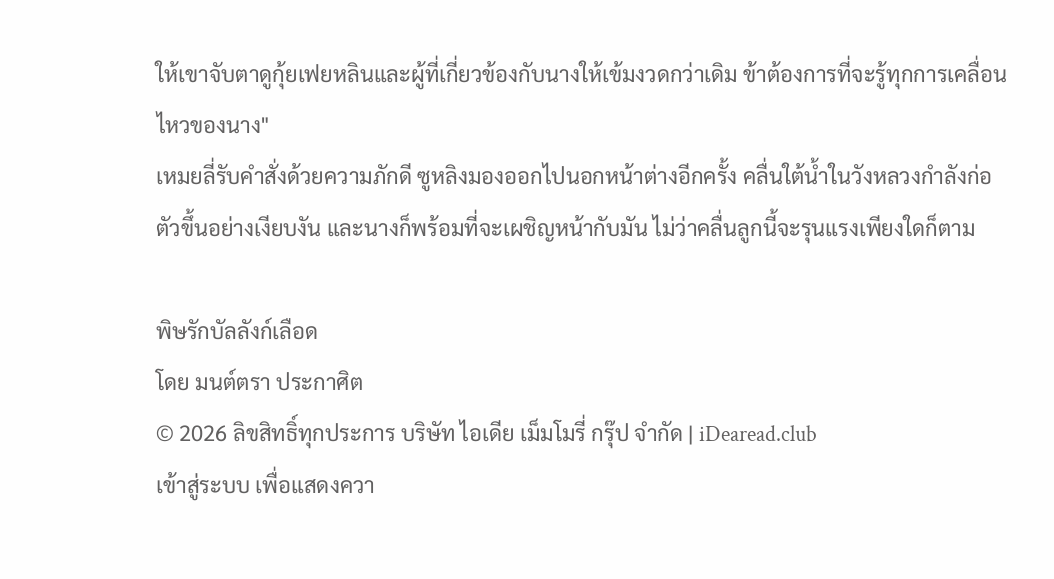ให้เขาจับตาดูกุ้ยเฟยหลินและผู้ที่เกี่ยวข้องกับนางให้เข้มงวดกว่าเดิม ข้าต้องการที่จะรู้ทุกการเคลื่อนไหวของนาง"
เหมยลี่รับคำสั่งด้วยความภักดี ซูหลิงมองออกไปนอกหน้าต่างอีกครั้ง คลื่นใต้น้ำในวังหลวงกำลังก่อตัวขึ้นอย่างเงียบงัน และนางก็พร้อมที่จะเผชิญหน้ากับมัน ไม่ว่าคลื่นลูกนี้จะรุนแรงเพียงใดก็ตาม

พิษรักบัลลังก์เลือด
โดย มนต์ตรา ประกาศิต
© 2026 ลิขสิทธิ์ทุกประการ บริษัท ไอเดีย เม็มโมรี่ กรุ๊ป จำกัด | iDearead.club
เข้าสู่ระบบ เพื่อแสดงควา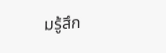มรู้สึก